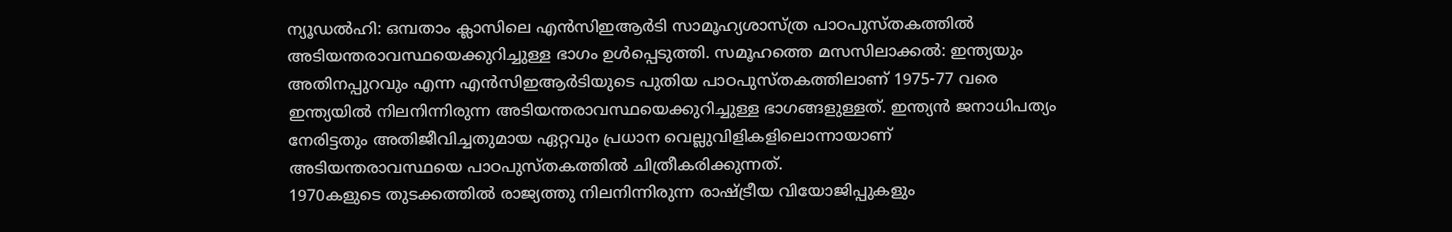ന്യൂഡൽഹി: ഒമ്പതാം ക്ലാസിലെ എൻസിഇആർടി സാമൂഹ്യശാസ്ത്ര പാഠപുസ്തകത്തിൽ അടിയന്തരാവസ്ഥയെക്കുറിച്ചുള്ള ഭാഗം ഉൾപ്പെടുത്തി. സമൂഹത്തെ മസസിലാക്കൽ: ഇന്ത്യയും അതിനപ്പുറവും എന്ന എൻസിഇആർടിയുടെ പുതിയ പാഠപുസ്തകത്തിലാണ് 1975-77 വരെ ഇന്ത്യയിൽ നിലനിന്നിരുന്ന അടിയന്തരാവസ്ഥയെക്കുറിച്ചുള്ള ഭാഗങ്ങളുള്ളത്. ഇന്ത്യൻ ജനാധിപത്യം നേരിട്ടതും അതിജീവിച്ചതുമായ ഏറ്റവും പ്രധാന വെല്ലുവിളികളിലൊന്നായാണ് അടിയന്തരാവസ്ഥയെ പാഠപുസ്തകത്തിൽ ചിത്രീകരിക്കുന്നത്.
1970കളുടെ തുടക്കത്തിൽ രാജ്യത്തു നിലനിന്നിരുന്ന രാഷ്ട്രീയ വിയോജിപ്പുകളും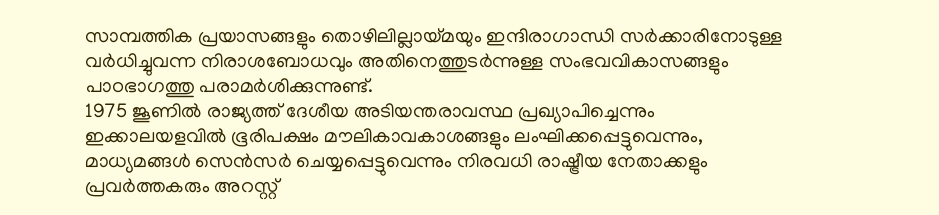സാമ്പത്തിക പ്രയാസങ്ങളും തൊഴിലില്ലായ്മയും ഇന്ദിരാഗാന്ധി സർക്കാരിനോടുള്ള വർധിച്ചുവന്ന നിരാശബോധവും അതിനെത്തുടർന്നുള്ള സംഭവവികാസങ്ങളും പാഠഭാഗത്തു പരാമർശിക്കുന്നുണ്ട്.
1975 ജൂണിൽ രാജ്യത്ത് ദേശീയ അടിയന്തരാവസ്ഥ പ്രഖ്യാപിച്ചെന്നും ഇക്കാലയളവിൽ ഭൂരിപക്ഷം മൗലികാവകാശങ്ങളും ലംഘിക്കപ്പെട്ടുവെന്നും, മാധ്യമങ്ങൾ സെൻസർ ചെയ്യപ്പെട്ടുവെന്നും നിരവധി രാഷ്ട്രീയ നേതാക്കളും പ്രവർത്തകരും അറസ്റ്റ്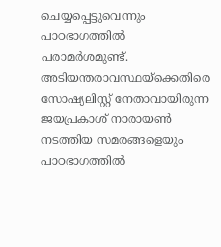ചെയ്യപ്പെട്ടുവെന്നും പാഠഭാഗത്തിൽ പരാമർശമുണ്ട്. അടിയന്തരാവസ്ഥയ്ക്കെതിരെ സോഷ്യലിസ്റ്റ് നേതാവായിരുന്ന ജയപ്രകാശ് നാരായൺ നടത്തിയ സമരങ്ങളെയും പാഠഭാഗത്തിൽ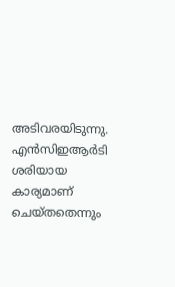അടിവരയിടുന്നു.
എൻസിഇആർടി ശരിയായ കാര്യമാണ് ചെയ്തതെന്നും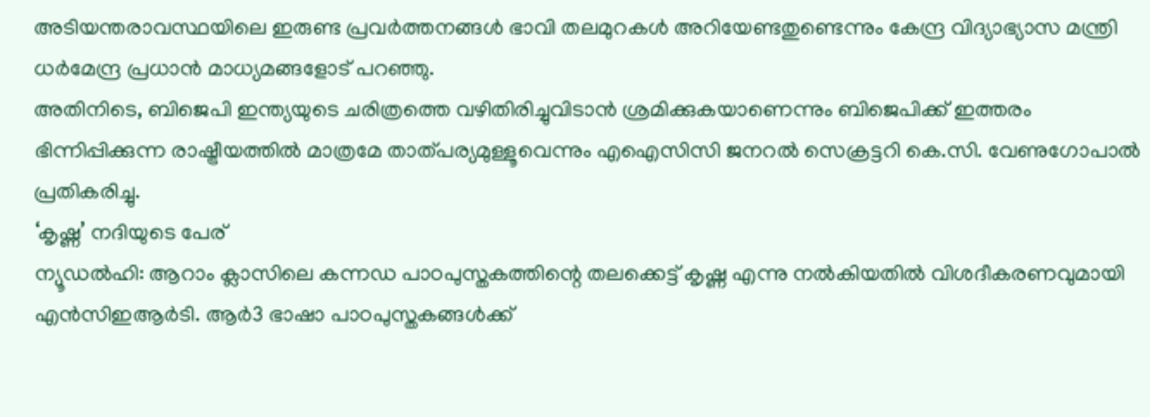അടിയന്തരാവസ്ഥയിലെ ഇരുണ്ട പ്രവർത്തനങ്ങൾ ഭാവി തലമുറകൾ അറിയേണ്ടതുണ്ടെന്നും കേന്ദ്ര വിദ്യാഭ്യാസ മന്ത്രി ധർമേന്ദ്ര പ്രധാൻ മാധ്യമങ്ങളോട് പറഞ്ഞു.
അതിനിടെ, ബിജെപി ഇന്ത്യയുടെ ചരിത്രത്തെ വഴിതിരിച്ചുവിടാൻ ശ്രമിക്കുകയാണെന്നും ബിജെപിക്ക് ഇത്തരം ഭിന്നിപ്പിക്കുന്ന രാഷ്ട്രീയത്തിൽ മാത്രമേ താത്പര്യമുള്ളൂവെന്നും എഐസിസി ജനറൽ സെക്രട്ടറി കെ.സി. വേണുഗോപാൽ പ്രതികരിച്ചു.
‘കൃഷ്ണ’ നദിയുടെ പേര്
ന്യൂഡൽഹി: ആറാം ക്ലാസിലെ കന്നഡ പാഠപുസ്തകത്തിന്റെ തലക്കെട്ട് കൃഷ്ണ എന്നു നൽകിയതിൽ വിശദീകരണവുമായി എൻസിഇആർടി. ആർ3 ഭാഷാ പാഠപുസ്തകങ്ങൾക്ക്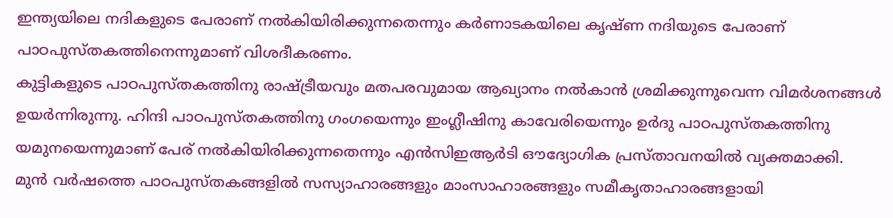ഇന്ത്യയിലെ നദികളുടെ പേരാണ് നൽകിയിരിക്കുന്നതെന്നും കർണാടകയിലെ കൃഷ്ണ നദിയുടെ പേരാണ് പാഠപുസ്തകത്തിനെന്നുമാണ് വിശദീകരണം.
കുട്ടികളുടെ പാഠപുസ്തകത്തിനു രാഷ്ട്രീയവും മതപരവുമായ ആഖ്യാനം നൽകാൻ ശ്രമിക്കുന്നുവെന്ന വിമർശനങ്ങൾ ഉയർന്നിരുന്നു. ഹിന്ദി പാഠപുസ്തകത്തിനു ഗംഗയെന്നും ഇംഗ്ലീഷിനു കാവേരിയെന്നും ഉർദു പാഠപുസ്തകത്തിനു യമുനയെന്നുമാണ് പേര് നൽകിയിരിക്കുന്നതെന്നും എൻസിഇആർടി ഔദ്യോഗിക പ്രസ്താവനയിൽ വ്യക്തമാക്കി.
മുൻ വർഷത്തെ പാഠപുസ്തകങ്ങളിൽ സസ്യാഹാരങ്ങളും മാംസാഹാരങ്ങളും സമീകൃതാഹാരങ്ങളായി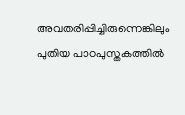അവതരിപ്പിച്ചിരുന്നെങ്കിലും പുതിയ പാഠപുസ്തകത്തിൽ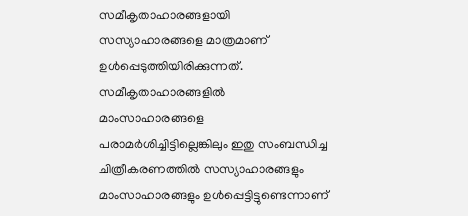സമീകൃതാഹാരങ്ങളായി സസ്യാഹാരങ്ങളെ മാത്രമാണ് ഉൾപ്പെടുത്തിയിരിക്കുന്നത്. സമീകൃതാഹാരങ്ങളിൽ മാംസാഹാരങ്ങളെ പരാമർശിച്ചിട്ടില്ലെങ്കിലും ഇതു സംബന്ധിച്ച ചിത്രീകരണത്തിൽ സസ്യാഹാരങ്ങളും മാംസാഹാരങ്ങളും ഉൾപ്പെട്ടിട്ടുണ്ടെന്നാണ്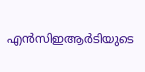എൻസിഇആർടിയുടെ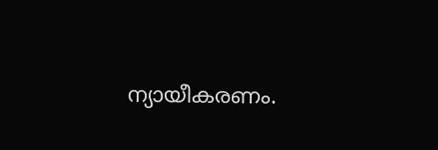ന്യായീകരണം.